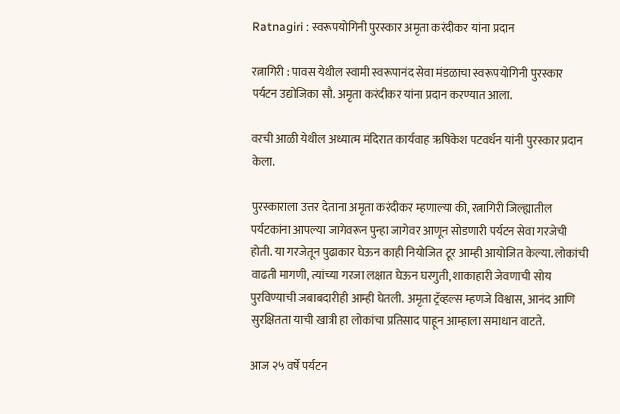Ratnagiri : स्वरूपयोगिनी पुरस्कार अमृता करंदीकर यांना प्रदान

रत्नागिरी : पावस येथील स्वामी स्वरूपानंद सेवा मंडळाचा स्वरूपयोगिनी पुरस्कार पर्यटन उद्योजिका सौ. अमृता करंदीकर यांना प्रदान करण्यात आला.

वरची आळी येथील अध्यात्म मंदिरात कार्यवाह ऋषिकेश पटवर्धन यांनी पुरस्कार प्रदान केला.

पुरस्काराला उत्तर देताना अमृता करंदीकर म्हणाल्या की, रत्नागिरी जिल्ह्यातील पर्यटकांना आपल्या जागेवरून पुन्हा जागेवर आणून सोडणारी पर्यटन सेवा गरजेची होती. या गरजेतून पुढाकार घेऊन काही नियोजित टूर आम्ही आयोजित केल्या. लोकांची वाढती मागणी, त्यांच्या गरजा लक्षात घेऊन घरगुती, शाकाहारी जेवणाची सोय पुरविण्याची जबाबदारीही आम्ही घेतली. अमृता ट्रॅव्हल्स म्हणजे विश्वास, आनंद आणि सुरक्षितता याची खात्री हा लोकांचा प्रतिसाद पाहून आम्हाला समाधान वाटते.

आज २५ वर्षे पर्यटन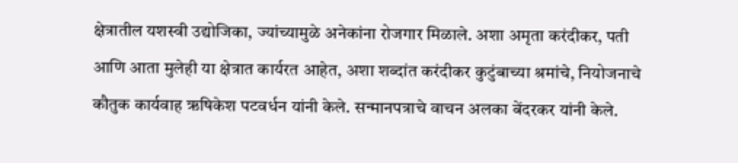क्षेत्रातील यशस्वी उद्योजिका, ज्यांच्यामुळे अनेकांना रोजगार मिळाले. अशा अमृता करंदीकर, पती आणि आता मुलेही या क्षेत्रात कार्यरत आहेत, अशा शब्दांत करंदीकर कुटुंबाच्या श्रमांचे, नियोजनाचे कौतुक कार्यवाह ऋषिकेश पटवर्धन यांनी केले. सन्मानपत्राचे वाचन अलका बेंदरकर यांनी केले.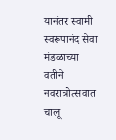यानंतर स्वामी स्वरूपानंद सेवा मंडळाच्या वतीने नवरात्रोत्सवात चालू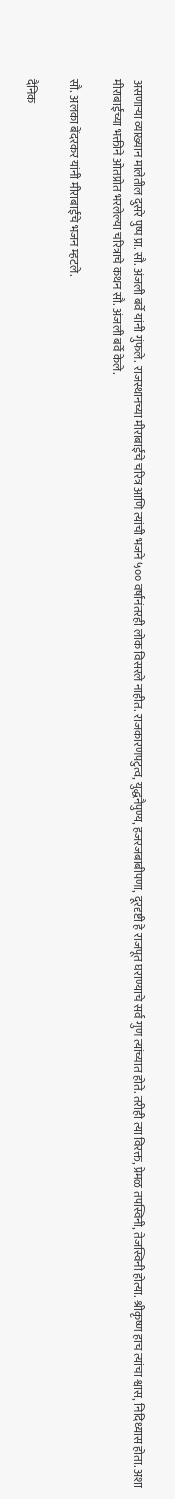असणार्‍या व्याख्यान मालेतील दुसरे पुष्प प्रा. सौ. अंजली बर्वे यांनी गुंफले. राजस्थानच्या मीराबाईंचे चरित्र आणि त्यांची भजने ५०० वर्षांनंतरही लोक विसरले नाहीत. राजकारणपटुत्व, युद्धनैपुण्य, हजरजबाबीपणा, दूरदृष्टी हे राजपूत घराण्याचे सर्व गुण त्यांच्यात होते. तरीही त्या विरक्त, प्रेमळ तपस्विनी, तेजस्विनी होत्या. श्रीकृष्ण हाच त्यांचा श्वास, निदिध्यास होता. अशा मीराबाईंच्या भक्तीने ओतप्रोत भरलेल्या चरित्राचे कथन सौ. अंजली बर्वे केले.

सौ. अलका बेंदरकर यांनी मीराबाईंचे भजन म्हटले.

दैनिक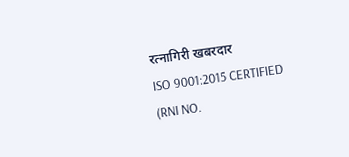रत्नागिरी खबरदार
ISO 9001:2015 CERTIFIED
(RNI NO.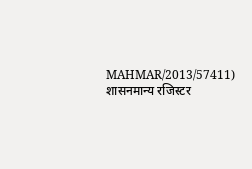MAHMAR/2013/57411)
शासनमान्य रजिस्टर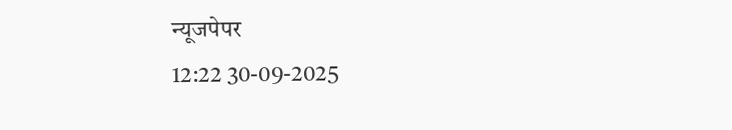न्यूजपेपर
12:22 30-09-2025